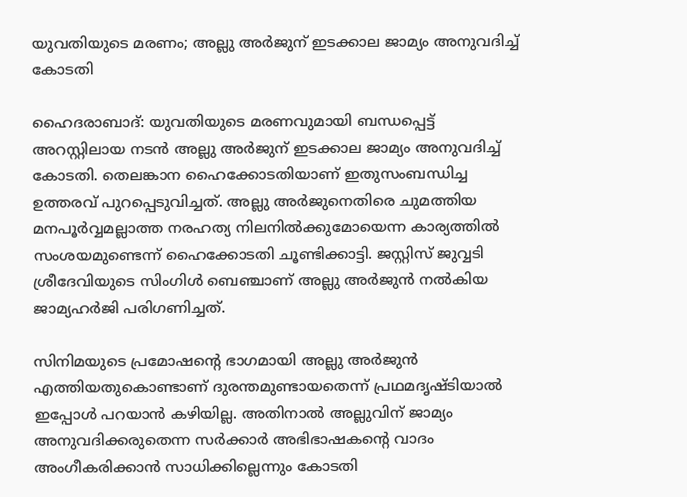യുവതിയുടെ മരണം; അല്ലു അർജുന് ഇടക്കാല ജാമ്യം അനുവദിച്ച് കോടതി

ഹൈദരാബാദ്: യുവതിയുടെ മരണവുമായി ബന്ധപ്പെട്ട് അറസ്റ്റിലായ നടൻ അല്ലു അർജുന് ഇടക്കാല ജാമ്യം അനുവദിച്ച് കോടതി. തെലങ്കാന ഹൈക്കോടതിയാണ് ഇതുസംബന്ധിച്ച ഉത്തരവ് പുറപ്പെടുവിച്ചത്. അല്ലു അർജുനെതിരെ ചുമത്തിയ മനപൂർവ്വമല്ലാത്ത നരഹത്യ നിലനിൽക്കുമോയെന്ന കാര്യത്തിൽ സംശയമുണ്ടെന്ന് ഹൈക്കോടതി ചൂണ്ടിക്കാട്ടി. ജസ്റ്റിസ് ജുവ്വടി ശ്രീദേവിയുടെ സിംഗിൾ ബെഞ്ചാണ് അല്ലു അർജുൻ നൽകിയ ജാമ്യഹർജി പരിഗണിച്ചത്.

സിനിമയുടെ പ്രമോഷന്റെ ഭാഗമായി അല്ലു അർജുൻ എത്തിയതുകൊണ്ടാണ് ദുരന്തമുണ്ടായതെന്ന് പ്രഥമദൃഷ്ടിയാൽ ഇപ്പോൾ പറയാൻ കഴിയില്ല. അതിനാൽ അല്ലുവിന് ജാമ്യം അനുവദിക്കരുതെന്ന സർക്കാർ അഭിഭാഷകന്റെ വാദം അംഗീകരിക്കാൻ സാധിക്കില്ലെന്നും കോടതി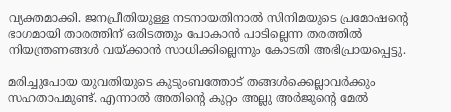വ്യക്തമാക്കി. ജനപ്രീതിയുള്ള നടനായതിനാൽ സിനിമയുടെ പ്രമോഷന്റെ ഭാഗമായി താരത്തിന് ഒരിടത്തും പോകാൻ പാടില്ലെന്ന തരത്തിൽ നിയന്ത്രണങ്ങൾ വയ്ക്കാൻ സാധിക്കില്ലെന്നും കോടതി അഭിപ്രായപ്പെട്ടു.

മരിച്ചുപോയ യുവതിയുടെ കുടുംബത്തോട് തങ്ങൾക്കെല്ലാവർക്കും സഹതാപമുണ്ട്. എന്നാൽ അതിന്റെ കുറ്റം അല്ലു അർജുന്റെ മേൽ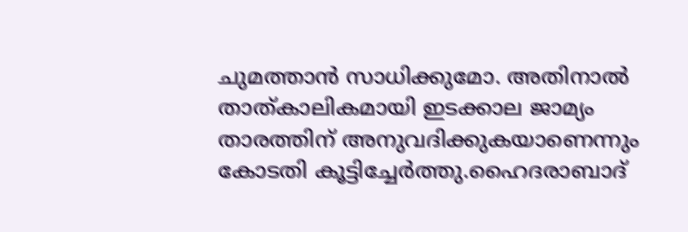ചുമത്താൻ സാധിക്കുമോ. അതിനാൽ താത്കാലികമായി ഇടക്കാല ജാമ്യം താരത്തിന് അനുവദിക്കുകയാണെന്നും കോടതി കൂട്ടിച്ചേർത്തു.ഹൈദരാബാദ്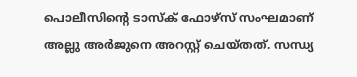പൊലീസിന്റെ ടാസ്‌ക് ഫോഴ്സ് സംഘമാണ് അല്ലു അർജുനെ അറസ്റ്റ് ചെയ്തത്. സന്ധ്യ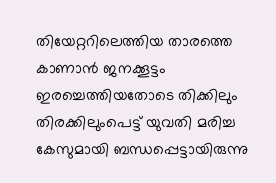തിയേറ്ററിലെത്തിയ താരത്തെ കാണാൻ ജനക്കൂട്ടം ഇരച്ചെത്തിയതോടെ തിക്കിലും തിരക്കിലുംപെട്ട് യുവതി മരിച്ച കേസുമായി ബന്ധപ്പെട്ടായിരുന്നു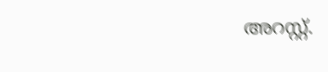അറസ്റ്റ്.